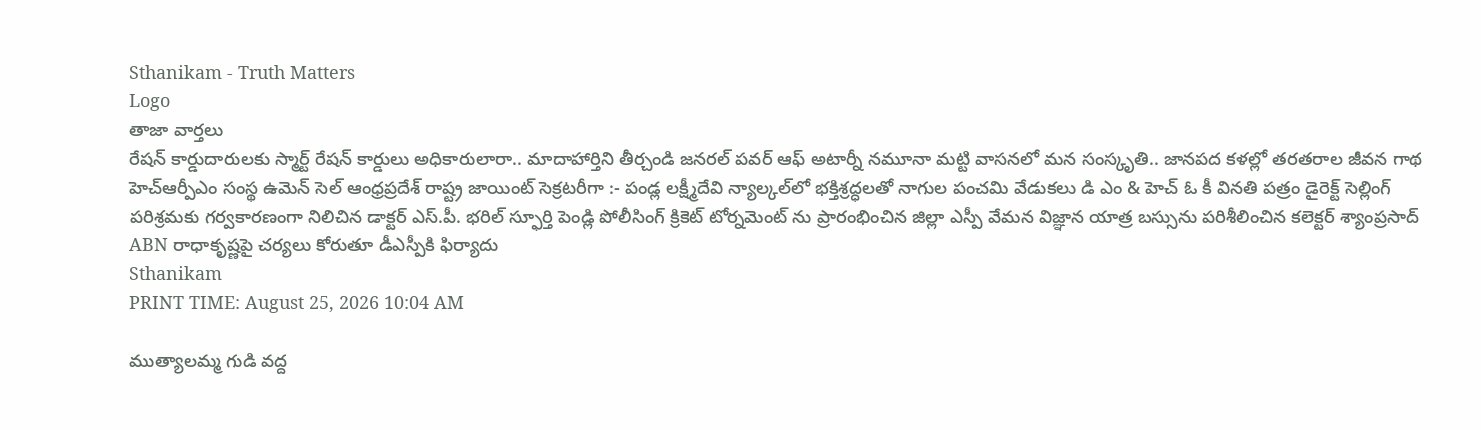Sthanikam - Truth Matters
Logo
తాజా వార్తలు
రేషన్ కార్డుదారులకు స్మార్ట్ రేషన్ కార్డులు అధికారులారా.. మాదాహార్తిని తీర్చండి జనరల్ పవర్ ఆఫ్ అటార్నీ నమూనా మట్టి వాసనలో మన సంస్కృతి.. జానపద కళల్లో తరతరాల జీవన గాథ హెచ్ఆర్పీఎం సంస్థ ఉమెన్ సెల్ ఆంధ్రప్రదేశ్ రాష్ట్ర జాయింట్ సెక్రటరీగా :- పండ్ల లక్ష్మీదేవి న్యాల్కల్‌లో భక్తిశ్రద్ధలతో నాగుల పంచమి వేడుకలు డి ఎం & హెచ్ ఓ కీ వినతి పత్రం డైరెక్ట్ సెల్లింగ్ పరిశ్రమకు గర్వకారణంగా నిలిచిన డాక్టర్ ఎస్.పీ. భరిల్ స్ఫూర్తి పెండ్లి పోలీసింగ్ క్రికెట్ టోర్నమెంట్ ను ప్రారంభించిన జిల్లా ఎస్పీ వేమన విజ్ఞాన యాత్ర బస్సును పరిశీలించిన కలెక్టర్ శ్యాంప్రసాద్ ABN రాధాకృష్ణపై చర్యలు కోరుతూ డీఎస్పీకి ఫిర్యాదు
Sthanikam
PRINT TIME: August 25, 2026 10:04 AM

ముత్యాలమ్మ గుడి వద్ద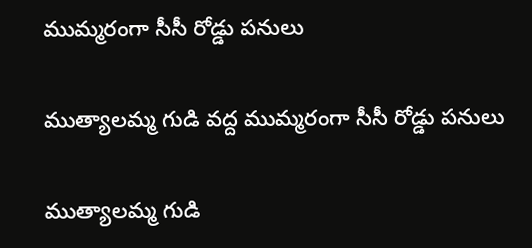ముమ్మరంగా సీసీ రోడ్డు పనులు

ముత్యాలమ్మ గుడి వద్ద ముమ్మరంగా సీసీ రోడ్డు పనులు

ముత్యాలమ్మ గుడి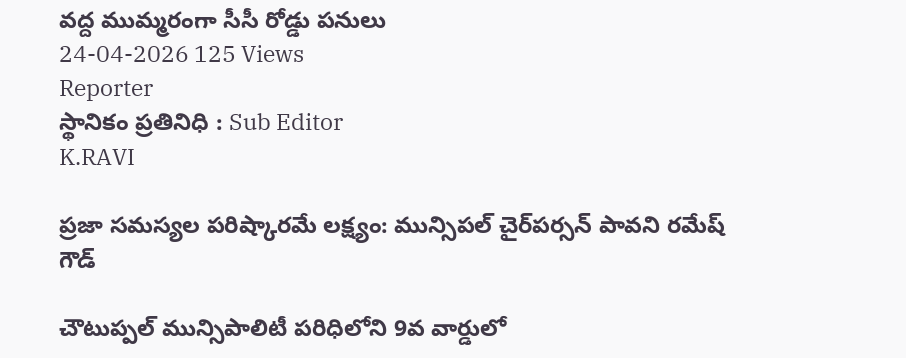వద్ద ముమ్మరంగా సీసీ రోడ్డు పనులు
24-04-2026 125 Views
Reporter
స్థానికం ప్రతినిధి : Sub Editor
K.RAVI

ప్రజా సమస్యల పరిష్కారమే లక్ష్యం: మున్సిపల్ చైర్‌పర్సన్ పావని రమేష్ గౌడ్

చౌటుప్పల్ మున్సిపాలిటీ పరిధిలోని 9వ వార్డులో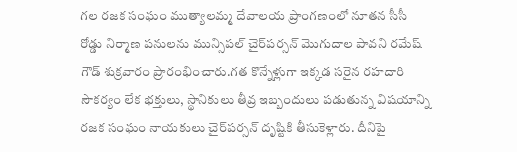గల రజక సంఘం ముత్యాలమ్మ దేవాలయ ప్రాంగణంలో నూతన సీసీ రోడ్డు నిర్మాణ పనులను మున్సిపల్ చైర్‌పర్సన్ మొగుదాల పావని రమేష్ గౌడ్ శుక్రవారం ప్రారంభించారు.గత కొన్నేళ్లుగా ఇక్కడ సరైన రహదారి సౌకర్యం లేక భక్తులు, స్థానికులు తీవ్ర ఇబ్బందులు పడుతున్న విషయాన్ని రజక సంఘం నాయకులు చైర్‌పర్సన్ దృష్టికి తీసుకెళ్లారు. దీనిపై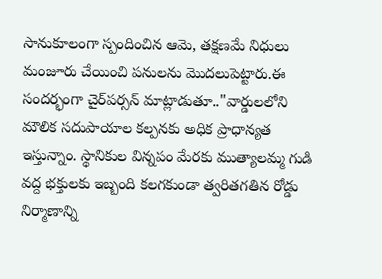సానుకూలంగా స్పందించిన ఆమె, తక్షణమే నిధులు మంజూరు చేయించి పనులను మొదలుపెట్టారు.ఈ సందర్భంగా చైర్‌పర్సన్ మాట్లాడుతూ.."వార్డులలోని మౌలిక సదుపాయాల కల్పనకు అధిక ప్రాధాన్యత ఇస్తున్నాం. స్థానికుల విన్నపం మేరకు ముత్యాలమ్మ గుడి వద్ద భక్తులకు ఇబ్బంది కలగకుండా త్వరితగతిన రోడ్డు నిర్మాణాన్ని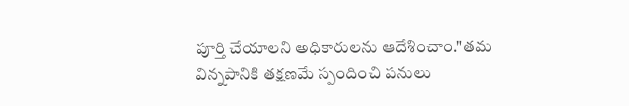పూర్తి చేయాలని అధికారులను ఆదేశించాం."తమ విన్నపానికి తక్షణమే స్పందించి పనులు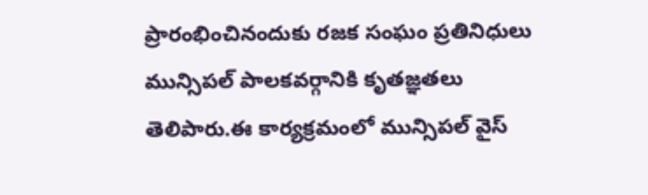ప్రారంభించినందుకు రజక సంఘం ప్రతినిధులు మున్సిపల్ పాలకవర్గానికి కృతజ్ఞతలు తెలిపారు.ఈ కార్యక్రమంలో మున్సిపల్ వైస్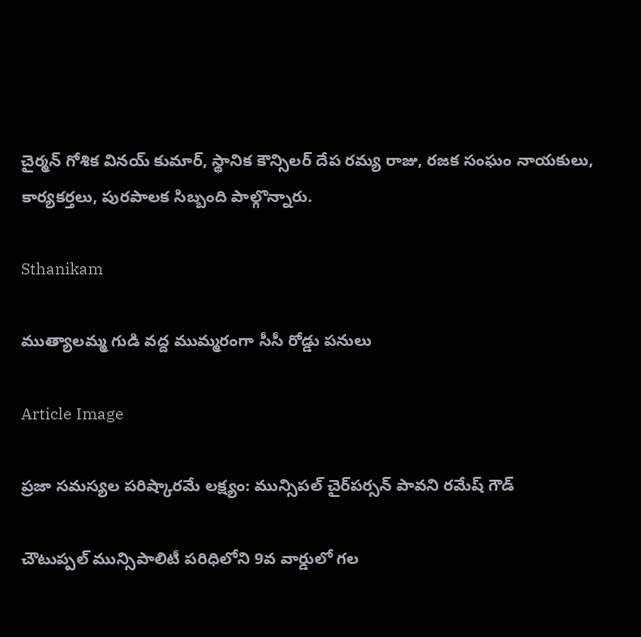చైర్మన్ గోశిక వినయ్ కుమార్, స్థానిక కౌన్సిలర్ దేప రమ్య రాజు, రజక సంఘం నాయకులు, కార్యకర్తలు, పురపాలక సిబ్బంది పాల్గొన్నారు.

Sthanikam

ముత్యాలమ్మ గుడి వద్ద ముమ్మరంగా సీసీ రోడ్డు పనులు

Article Image

ప్రజా సమస్యల పరిష్కారమే లక్ష్యం: మున్సిపల్ చైర్‌పర్సన్ పావని రమేష్ గౌడ్

చౌటుప్పల్ మున్సిపాలిటీ పరిధిలోని 9వ వార్డులో గల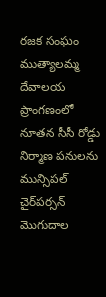రజక సంఘం ముత్యాలమ్మ దేవాలయ ప్రాంగణంలో నూతన సీసీ రోడ్డు నిర్మాణ పనులను మున్సిపల్ చైర్‌పర్సన్ మొగుదాల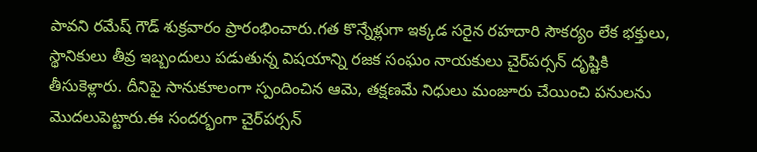పావని రమేష్ గౌడ్ శుక్రవారం ప్రారంభించారు.గత కొన్నేళ్లుగా ఇక్కడ సరైన రహదారి సౌకర్యం లేక భక్తులు, స్థానికులు తీవ్ర ఇబ్బందులు పడుతున్న విషయాన్ని రజక సంఘం నాయకులు చైర్‌పర్సన్ దృష్టికి తీసుకెళ్లారు. దీనిపై సానుకూలంగా స్పందించిన ఆమె, తక్షణమే నిధులు మంజూరు చేయించి పనులను మొదలుపెట్టారు.ఈ సందర్భంగా చైర్‌పర్సన్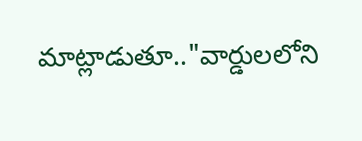మాట్లాడుతూ.."వార్డులలోని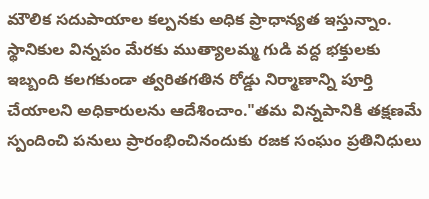మౌలిక సదుపాయాల కల్పనకు అధిక ప్రాధాన్యత ఇస్తున్నాం. స్థానికుల విన్నపం మేరకు ముత్యాలమ్మ గుడి వద్ద భక్తులకు ఇబ్బంది కలగకుండా త్వరితగతిన రోడ్డు నిర్మాణాన్ని పూర్తి చేయాలని అధికారులను ఆదేశించాం."తమ విన్నపానికి తక్షణమే స్పందించి పనులు ప్రారంభించినందుకు రజక సంఘం ప్రతినిధులు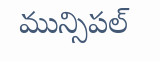మున్సిపల్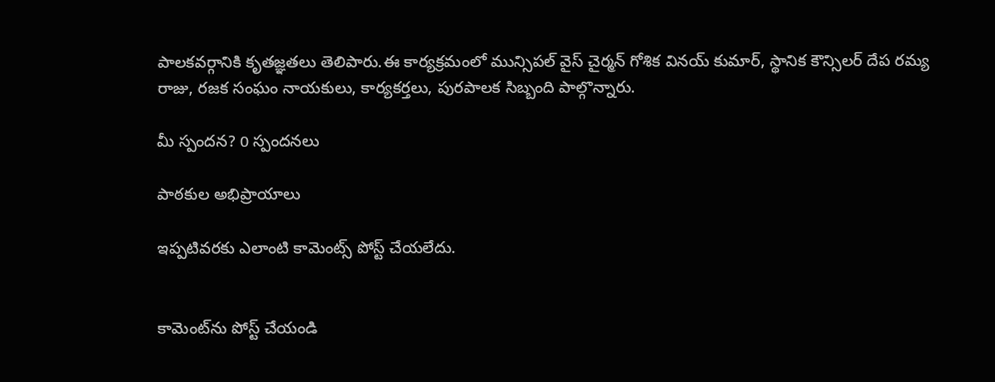పాలకవర్గానికి కృతజ్ఞతలు తెలిపారు.ఈ కార్యక్రమంలో మున్సిపల్ వైస్ చైర్మన్ గోశిక వినయ్ కుమార్, స్థానిక కౌన్సిలర్ దేప రమ్య రాజు, రజక సంఘం నాయకులు, కార్యకర్తలు, పురపాలక సిబ్బంది పాల్గొన్నారు.

మీ స్పందన? 0 స్పందనలు

పాఠకుల అభిప్రాయాలు

ఇప్పటివరకు ఎలాంటి కామెంట్స్ పోస్ట్ చేయలేదు.


కామెంట్‌ను పోస్ట్ చేయండి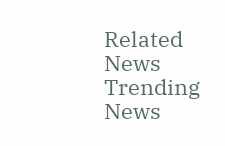Related News
Trending News